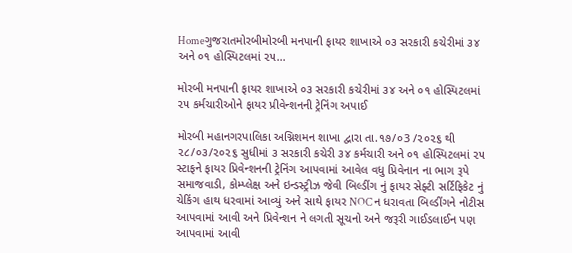Homeગુજરાતમોરબીમોરબી મનપાની ફાયર શાખાએ ૦૩ સરકારી કચેરીમાં ૩૪ અને ૦૧ હોસ્પિટલમાં ૨૫...

મોરબી મનપાની ફાયર શાખાએ ૦૩ સરકારી કચેરીમાં ૩૪ અને ૦૧ હોસ્પિટલમાં ૨૫ કર્મચારીઓને ફાયર પ્રીવેન્શનની ટ્રેનિંગ અપાઈ

મોરબી મહાનગરપાલિકા અગ્નિશમન શાખા દ્વારા તા.૧૭/૦3 /૨૦૨૬ થી ૨૮/૦૩/૨૦૨૬ સુધીમાં ૩ સરકારી કચેરી ૩૪ કર્મચારી અને ૦૧ હોસ્પિટલમાં ૨૫ સ્ટાફને ફાયર પ્રિવેન્શનની ટ્રેનિંગ આપવામાં આવેલ વધુ પ્રિવેનાન ના ભાગ રૂપે સમાજવાડી, કોમ્પ્લેક્ષ અને ઇન્ડસ્ટ્રીઝ જેવી બિલ્ડીંગ નું ફાયર સેફ્ટી સર્ટિફિકેટ નું ચેકિંગ હાથ ધરવામાં આવ્યું અને સાથે ફાયર NOC ન ધરાવતા બિલ્ડીંગને નોટીસ આપવામાં આવી અને પ્રિવેન્શન ને લગતી સૂચનો અને જરૂરી ગાઈડલાઈન પણ આપવામાં આવી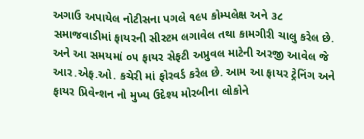અગાઉ અપાયેલ નોટીસના પગલે ૧૯૫ કોમ્પલેક્ષ અને ૩૮ સમાજવાડીમાં ફાયરની સીસ્ટમ લગાવેલ તથા કામગીરી ચાલુ કરેલ છે. અને આ સમયમાં ૦૫ ફાયર સેફટી અપ્રુવલ માટેની અરજી આવેલ જે આર.એફ.ઓ. કચેરી માં ફોરવર્ડ કરેલ છે. આમ આ ફાયર ટ્રેનિંગ અને ફાયર પ્રિવેન્શન નો મુખ્ય ઉદેશ્ય મોરબીના લોકોને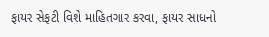ફાયર સેફટી વિશે માહિતગાર કરવા, ફાયર સાધનો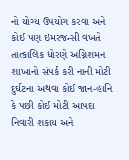નો યોગ્ય ઉપયોગ કરવા અને કોઈ પણ ઇમરજન્સી વખતે તાત્કાલિક ધોરણે અગ્નિશમન શાખાનો સંપર્ક કરી નાની મોટી દુર્ઘટના અથવા કોઈ જાન-હાનિ કે પછી કોઈ મોટી આપદા નિવારી શકાય અને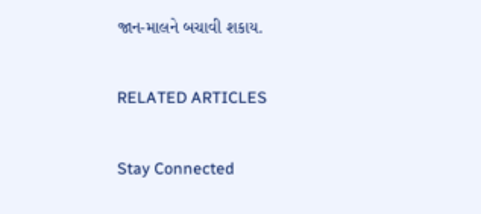જાન-માલને બચાવી શકાય.

RELATED ARTICLES

Stay Connected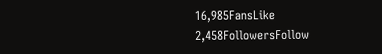16,985FansLike
2,458FollowersFollow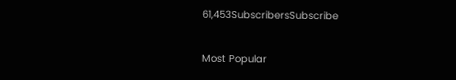61,453SubscribersSubscribe

Most Popular